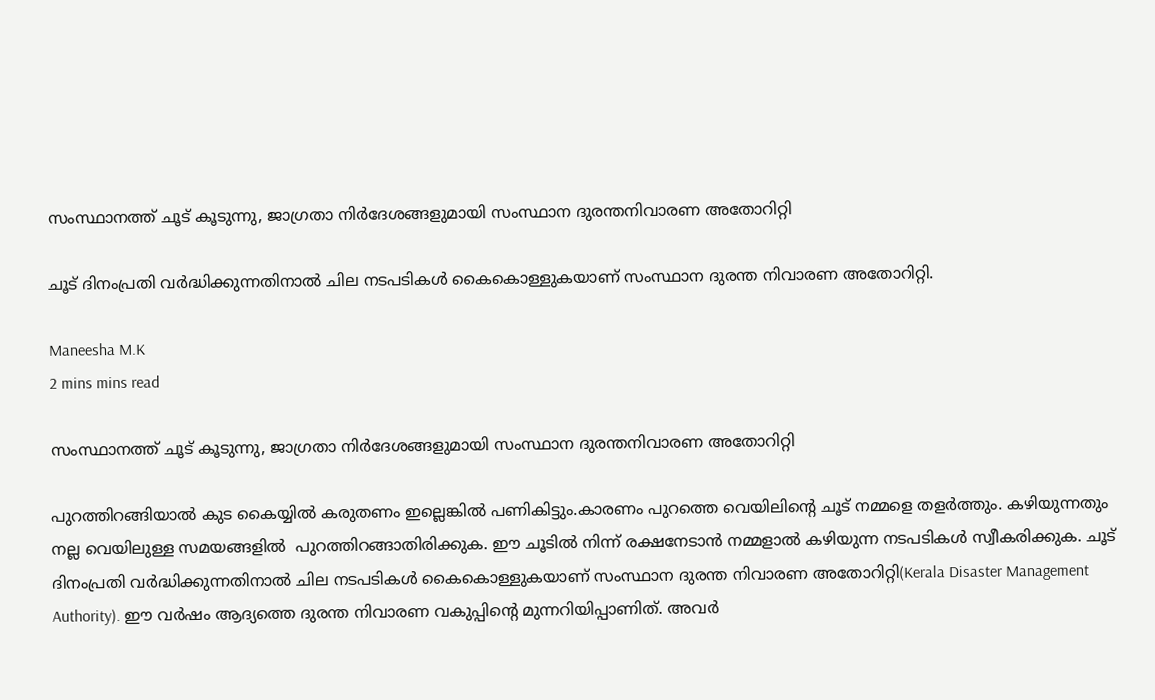സംസ്ഥാനത്ത് ചൂട് കൂടുന്നു, ജാഗ്രതാ നിർദേശങ്ങളുമായി സംസ്ഥാന ദുരന്തനിവാരണ അതോറിറ്റി

ചൂട് ദിനംപ്രതി വർദ്ധിക്കുന്നതിനാൽ ചില നടപടികൾ കൈകൊള്ളുകയാണ് സംസ്ഥാന ദുരന്ത നിവാരണ അതോറിറ്റി.

Maneesha M.K
2 mins mins read

സംസ്ഥാനത്ത് ചൂട് കൂടുന്നു, ജാഗ്രതാ നിർദേശങ്ങളുമായി സംസ്ഥാന ദുരന്തനിവാരണ അതോറിറ്റി

പുറത്തിറങ്ങിയാൽ കുട കൈയ്യിൽ കരുതണം ഇല്ലെങ്കിൽ പണികിട്ടും.കാരണം പുറത്തെ വെയിലിൻ്റെ ചൂട് നമ്മളെ തളർത്തും. കഴിയുന്നതും നല്ല വെയിലുള്ള സമയങ്ങളിൽ  പുറത്തിറങ്ങാതിരിക്കുക. ഈ ചൂടിൽ നിന്ന് രക്ഷനേടാൻ നമ്മളാൽ കഴിയുന്ന നടപടികൾ സ്വീകരിക്കുക. ചൂട് ദിനംപ്രതി വർദ്ധിക്കുന്നതിനാൽ ചില നടപടികൾ കൈകൊള്ളുകയാണ് സംസ്ഥാന ദുരന്ത നിവാരണ അതോറിറ്റി(Kerala Disaster Management Authority). ഈ വര്‍ഷം ആദ്യത്തെ ദുരന്ത നിവാരണ വകുപ്പിന്റെ മുന്നറിയിപ്പാണിത്. അവർ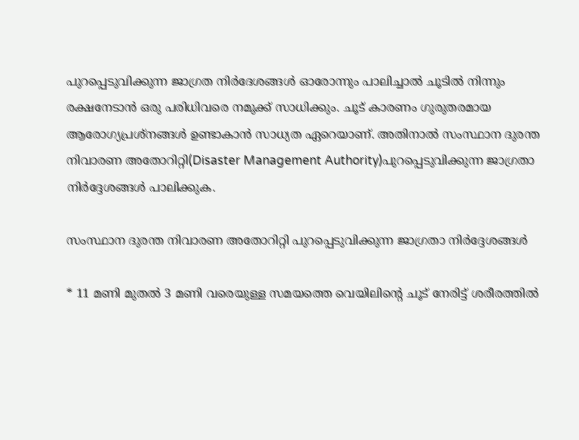പുറപ്പെടുവിക്കുന്ന ജാഗ്രത നിർദേശങ്ങൾ ഓരോന്നും പാലിച്ചാൽ ചൂടിൽ നിന്നും രക്ഷനേടാൻ ഒരു പരിധിവരെ നമുക്ക് സാധിക്കും. ചൂട് കാരണം ഗുരുതരമായ ആരോഗ്യപ്രശ്നങ്ങൾ ഉണ്ടാകാൻ സാധ്യത ഏറെയാണ്. അതിനാൽ സംസ്ഥാന ദുരന്ത നിവാരണ അതോറിറ്റി(Disaster Management Authority)പുറപ്പെടുവിക്കുന്ന ജാഗ്രതാ നിർദ്ദേശങ്ങൾ പാലിക്കുക.

സംസ്ഥാന ദുരന്ത നിവാരണ അതോറിറ്റി പുറപ്പെടുവിക്കുന്ന ജാഗ്രതാ നിർദ്ദേശങ്ങൾ

* 11 മണി മുതല്‍ 3 മണി വരെയുള്ള സമയത്തെ വെയിലിൻ്റെ ചൂട് നേരിട്ട് ശരീരത്തിൽ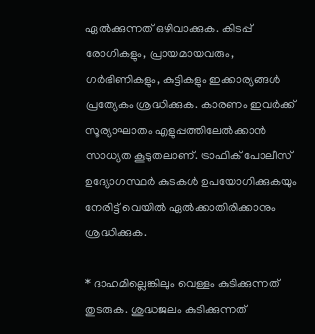ഏൽക്കുന്നത് ഒഴിവാക്കുക. കിടപ്പ് രോഗികളും, പ്രായമായവരും, ഗർഭിണികളും, കുട്ടികളും ഇക്കാര്യങ്ങൾ പ്രത്യേകം ശ്രദ്ധിക്കുക. കാരണം ഇവർക്ക് സൂര്യാഘാതം എളുപ്പത്തിലേൽക്കാൻ സാധ്യത കൂടുതലാണ്. ട്രാഫിക് പോലീസ് ഉദ്യോഗസ്ഥർ കുടകൾ ഉപയോഗിക്കുകയും നേരിട്ട് വെയിൽ ഏൽക്കാതിരിക്കാനും ശ്രദ്ധിക്കുക.

* ദാഹമില്ലെങ്കിലും വെള്ളം കുടിക്കുന്നത് തുടരുക. ശുദ്ധജലം കുടിക്കുന്നത്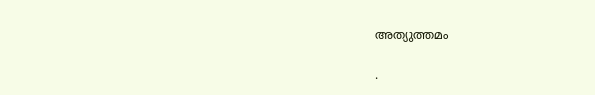അത്യുത്തമം

.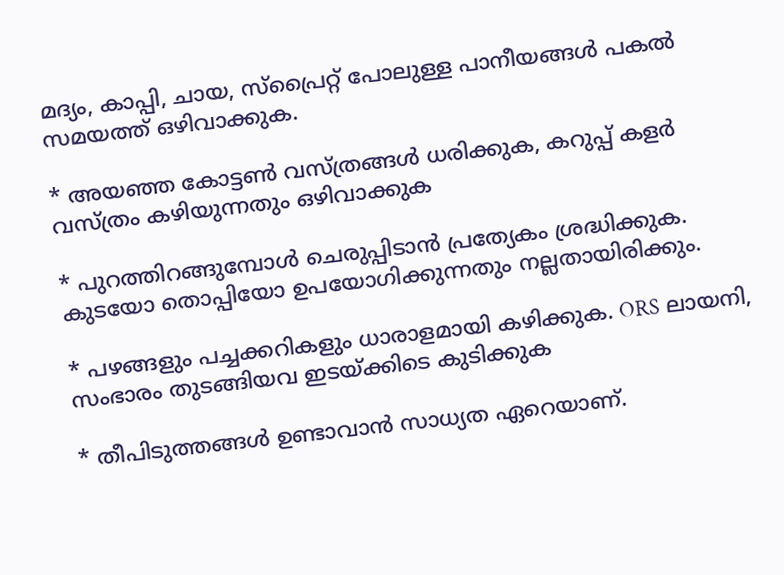മദ്യം, കാപ്പി, ചായ, സ്പ്രൈറ്റ് പോലുള്ള പാനീയങ്ങള്‍ പകല്‍ സമയത്ത് ഒഴിവാക്കുക.

* അയഞ്ഞ കോട്ടൺ വസ്ത്രങ്ങള്‍ ധരിക്കുക, കറുപ്പ് കളർ വസ്ത്രം കഴിയുന്നതും ഒഴിവാക്കുക

* പുറത്തിറങ്ങുമ്പോൾ ചെരുപ്പിടാൻ പ്രത്യേകം ശ്രദ്ധിക്കുക. കുടയോ തൊപ്പിയോ ഉപയോഗിക്കുന്നതും നല്ലതായിരിക്കും.

* പഴങ്ങളും പച്ചക്കറികളും ധാരാളമായി കഴിക്കുക. ORS ലായനി, സംഭാരം തുടങ്ങിയവ ഇടയ്ക്കിടെ കുടിക്കുക

* തീപിടുത്തങ്ങൾ ഉണ്ടാവാൻ സാധ്യത ഏറെയാണ്.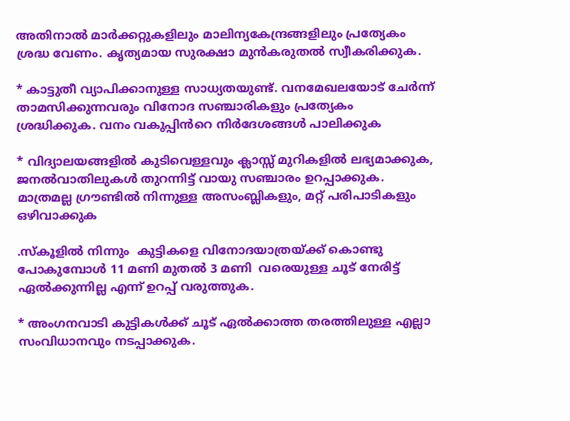അതിനാൽ മാർക്കറ്റുകളിലും മാലിന്യകേന്ദ്രങ്ങളിലും പ്രത്യേകം ശ്രദ്ധ വേണം. കൃത്യമായ സുരക്ഷാ മുൻകരുതൽ സ്വീകരിക്കുക.

* കാട്ടുതീ വ്യാപിക്കാനുള്ള സാധ്യതയുണ്ട്. വനമേഖലയോട് ചേർന്ന് താമസിക്കുന്നവരും വിനോദ സഞ്ചാരികളും പ്രത്യേകം ശ്രദ്ധിക്കുക. വനം വകുപ്പിൻറെ നിർദേശങ്ങൾ പാലിക്കുക

* വിദ്യാലയങ്ങളിൽ കുടിവെള്ളവും ക്ലാസ്സ് മുറികളിൽ ലഭ്യമാക്കുക, ജനൽവാതിലുകൾ തുറന്നിട്ട് വായു സഞ്ചാരം ഉറപ്പാക്കുക. മാത്രമല്ല ഗ്രൗണ്ടിൽ നിന്നുള്ള അസംബ്ലികളും, മറ്റ് പരിപാടികളും ഒഴിവാക്കുക

.സ്‌കൂളിൽ നിന്നും  കുട്ടികളെ വിനോദയാത്രയ്ക്ക് കൊണ്ടു പോകുമ്പോൾ 11 മണി മുതൽ 3 മണി  വരെയുള്ള ചൂട് നേരിട്ട് ഏല്‍ക്കുന്നില്ല എന്ന് ഉറപ്പ് വരുത്തുക.

* അംഗനവാടി കുട്ടികൾക്ക് ചൂട് ഏൽക്കാത്ത തരത്തിലുള്ള എല്ലാ സംവിധാനവും നടപ്പാക്കുക.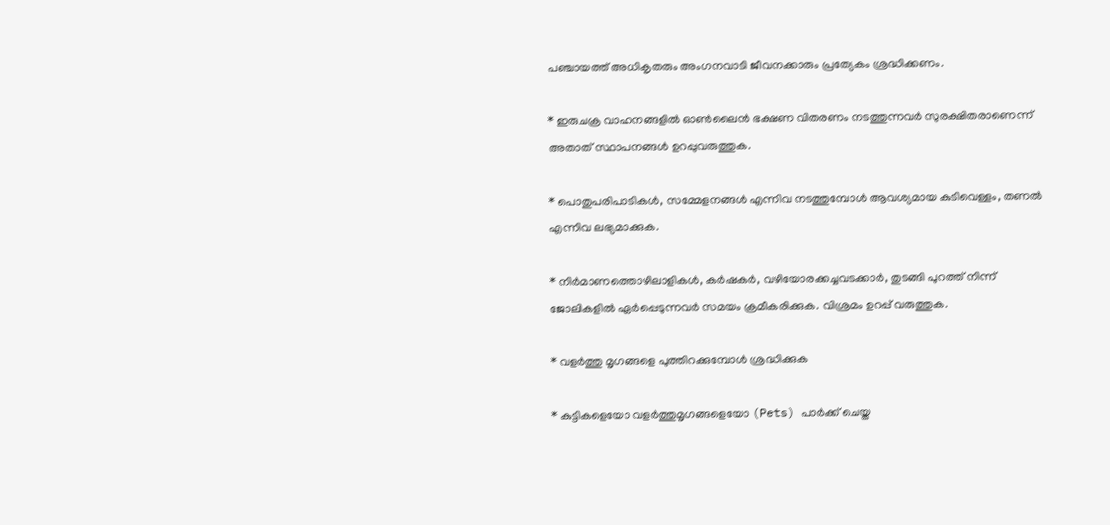പഞ്ചായത്ത്‌ അധികൃതരും അംഗനവാടി ജീവനക്കാരും പ്രത്യേകം ശ്രദ്ധിക്കണം.

* ഇരുചക്ര വാഹനങ്ങളിൽ ഓൺലൈൻ ഭക്ഷണ വിതരണം നടത്തുന്നവർ സുരക്ഷിതരാണെന്ന് അതാത് സ്ഥാപനങ്ങൾ ഉറപ്പുവരുത്തുക.

* പൊതുപരിപാടികൾ, സമ്മേളനങ്ങൾ എന്നിവ നടത്തുമ്പോൾ ആവശ്യമായ കുടിവെള്ളം, തണൽ എന്നിവ ലഭ്യമാക്കുക.

* നിർമാണത്തൊഴിലാളികൾ, കർഷകർ, വഴിയോരക്കച്ചവടക്കാർ, തുടങ്ങി പുറത്ത് നിന്ന് ജോലികളിൽ ഏർപ്പെടുന്നവർ സമയം ക്രമീകരിക്കുക. വിശ്രമം ഉറപ്പ് വരുത്തുക.

* വളർത്തു മൃഗങ്ങളെ പുത്തിറക്കുമ്പോൾ ശ്രദ്ധിക്കുക

* കുട്ടികളെയോ വളർത്തുമൃഗങ്ങളെയോ (Pets) പാർക്ക് ചെയ്ത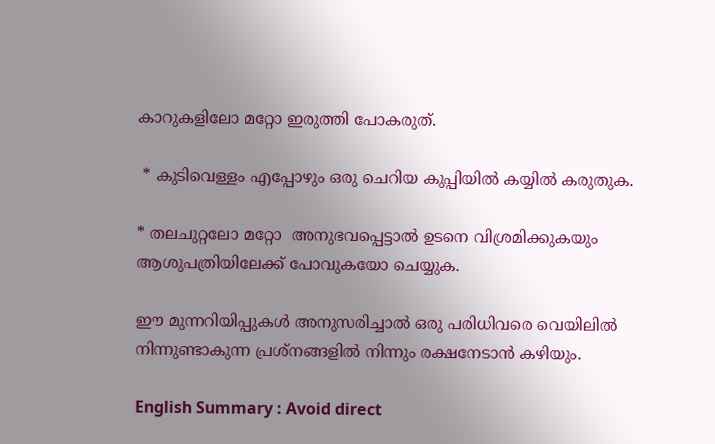കാറുകളിലോ മറ്റോ ഇരുത്തി പോകരുത്.

 * കുടിവെള്ളം എപ്പോഴും ഒരു ചെറിയ കുപ്പിയില്‍ കയ്യില്‍ കരുതുക.

* തലചുറ്റലോ മറ്റോ  അനുഭവപ്പെട്ടാൽ ഉടനെ വിശ്രമിക്കുകയും ആശുപത്രിയിലേക്ക് പോവുകയോ ചെയ്യുക.

ഈ മുന്നറിയിപ്പുകൾ അനുസരിച്ചാൽ ഒരു പരിധിവരെ വെയിലിൽ നിന്നുണ്ടാകുന്ന പ്രശ്നങ്ങളിൽ നിന്നും രക്ഷനേടാൻ കഴിയും.

English Summary : Avoid direct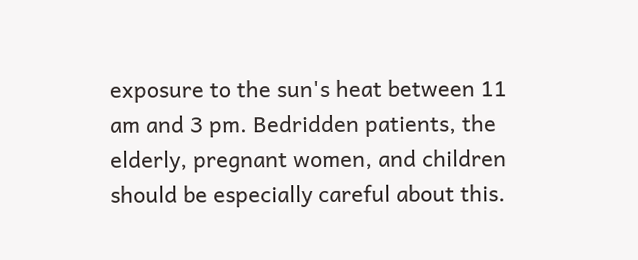exposure to the sun's heat between 11 am and 3 pm. Bedridden patients, the elderly, pregnant women, and children should be especially careful about this.